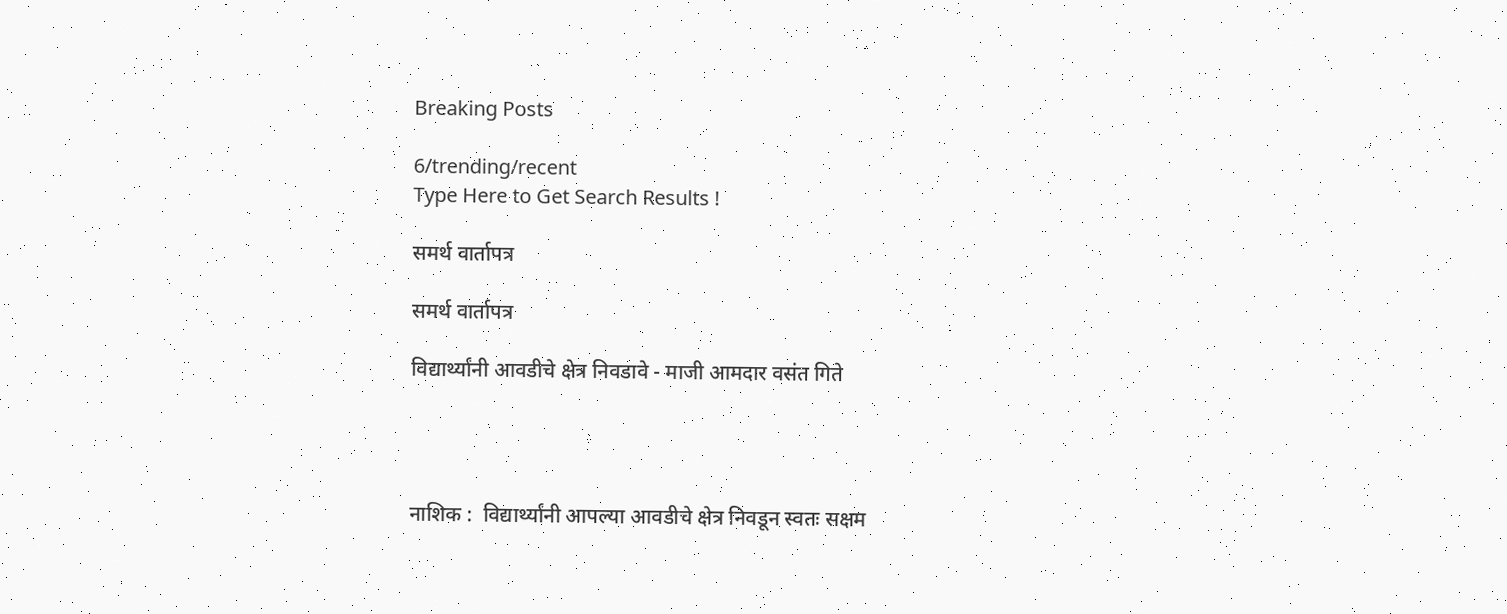Breaking Posts

6/trending/recent
Type Here to Get Search Results !

समर्थ वार्तापत्र

समर्थ वार्तापत्र

विद्यार्थ्यांनी आवडीचे क्षेत्र निवडावे - माजी आमदार वसंत गिते




नाशिक :  विद्यार्थ्यांनी आपल्या आवडीचे क्षेत्र निवडून स्वतः सक्षम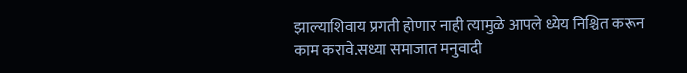झाल्याशिवाय प्रगती होणार नाही त्यामुळे आपले ध्येय निश्चित करून काम करावे.सध्या समाजात मनुवादी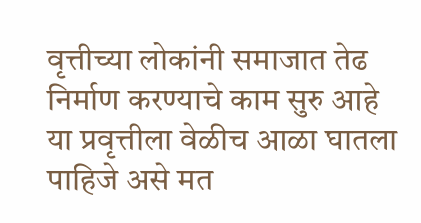वृत्तीच्या लोकांनी समाजात तेढ निर्माण करण्याचे काम सुरु आहे या प्रवृत्तीला वेळीच आळा घातला पाहिजे असे मत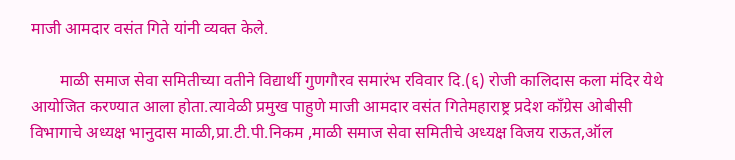माजी आमदार वसंत गिते यांनी व्यक्त केले.

       माळी समाज सेवा समितीच्या वतीने विद्यार्थी गुणगौरव समारंभ रविवार दि.(६) रोजी कालिदास कला मंदिर येथे आयोजित करण्यात आला होता.त्यावेळी प्रमुख पाहुणे माजी आमदार वसंत गितेमहाराष्ट्र प्रदेश काँग्रेस ओबीसी विभागाचे अध्यक्ष भानुदास माळी,प्रा.टी.पी.निकम ,माळी समाज सेवा समितीचे अध्यक्ष विजय राऊत,ऑल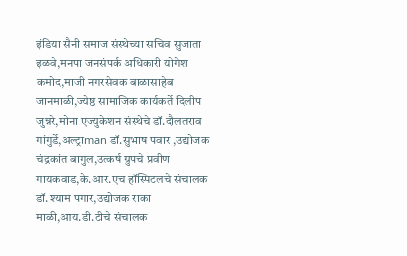इंडिया सैनी समाज संस्थेच्या सचिव सुजाता इळवे,मनपा जनसंपर्क अधिकारी योगेश कमोद,माजी नगरसेवक बाळासाहेब जानमाळी,ज्येष्ठ सामाजिक कार्यकर्ते दिलीप जुन्नरे,मोना एज्युकेशन संस्थेचे डॉ.दौलतराव गांगुर्डे,अल्ट्राman डॉ.सुभाष पवार ,उद्योजक चंद्रकांत बागुल,उत्कर्ष ग्रुपचे प्रवीण गायकवाड,के.आर.एच हॉस्पिटलचे संचालक डॉ.श्याम पगार,उद्योजक राका माळी,आय.डी.टीचे संचालक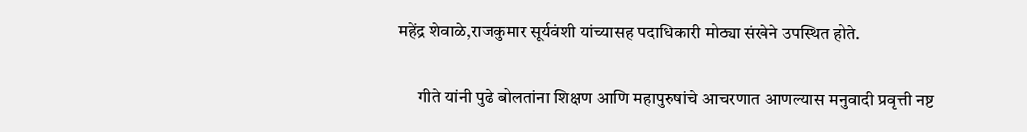महेंद्र शेवाळे,राजकुमार सूर्यवंशी यांच्यासह पदाधिकारी मोठ्या संखेने उपस्थित होते.

      गीते यांनी पुढे बोलतांना शिक्षण आणि महापुरुषांचे आचरणात आणल्यास मनुवादी प्रवृत्ती नष्ट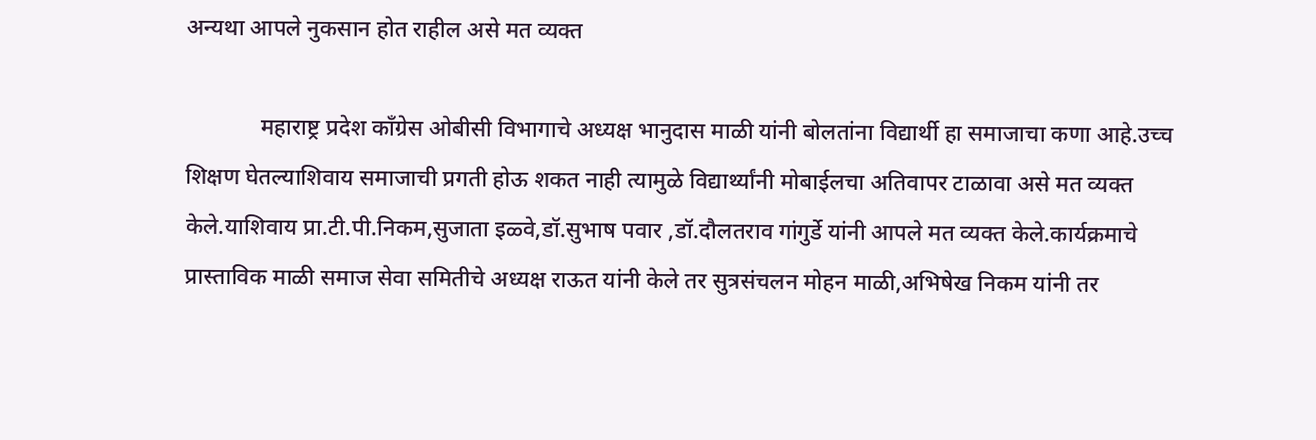अन्यथा आपले नुकसान होत राहील असे मत व्यक्त

             महाराष्ट्र प्रदेश काँग्रेस ओबीसी विभागाचे अध्यक्ष भानुदास माळी यांनी बोलतांना विद्यार्थी हा समाजाचा कणा आहे.उच्च शिक्षण घेतल्याशिवाय समाजाची प्रगती होऊ शकत नाही त्यामुळे विद्यार्थ्यांनी मोबाईलचा अतिवापर टाळावा असे मत व्यक्त केले.याशिवाय प्रा.टी.पी.निकम,सुजाता इळ्वे,डॉ.सुभाष पवार ,डॉ.दौलतराव गांगुर्डे यांनी आपले मत व्यक्त केले.कार्यक्रमाचे प्रास्ताविक माळी समाज सेवा समितीचे अध्यक्ष राऊत यांनी केले तर सुत्रसंचलन मोहन माळी,अभिषेख निकम यांनी तर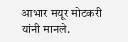आभार मयूर मोटकरी यांनी मानले.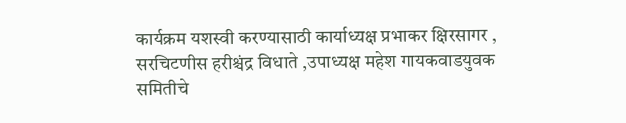कार्यक्रम यशस्वी करण्यासाठी कार्याध्यक्ष प्रभाकर क्षिरसागर , सरचिटणीस हरीश्चंद्र विधाते ,उपाध्यक्ष महेश गायकवाडयुवक समितीचे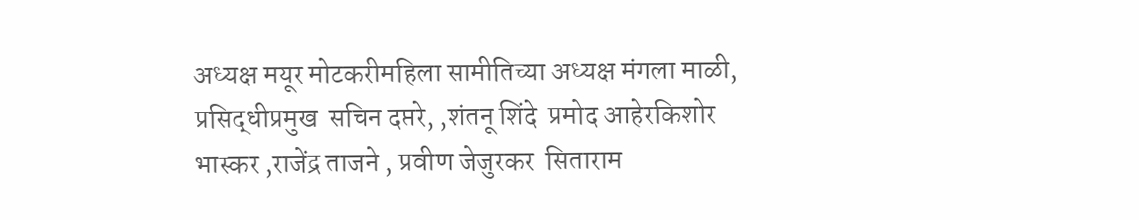अध्यक्ष मयूर मोटकरीमहिला सामीतिच्या अध्यक्ष मंगला माळी, प्रसिद्धीप्रमुख  सचिन दप्तरे, ,शंतनू शिंदे  प्रमोद आहेरकिशोर भास्कर ,राजेंद्र ताजने , प्रवीण जेजुरकर  सिताराम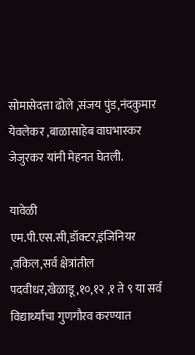सोमासेदत्ता ढोले ,संजय पुंड,नंदकुमार येवलेकर ,बाळासाहेब वाघभास्कर जेजुरकर यांनी मेहनत घेतली.

यावेळी एम.पी.एस.सी,डॉक्टर,इंजिनियर ,वकिल,सर्व क्षेत्रांतील पदवीधर,खेळाडू,१०,१२ ,१ ते ९ या सर्व विद्यार्थ्यांचा गुणगौरव करण्यात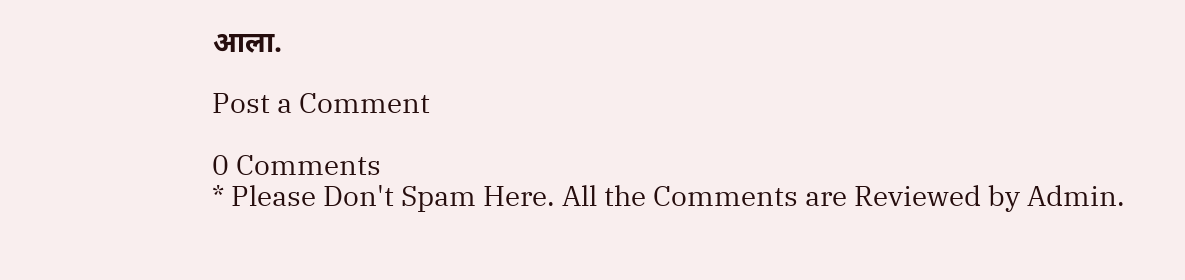आला.

Post a Comment

0 Comments
* Please Don't Spam Here. All the Comments are Reviewed by Admin.